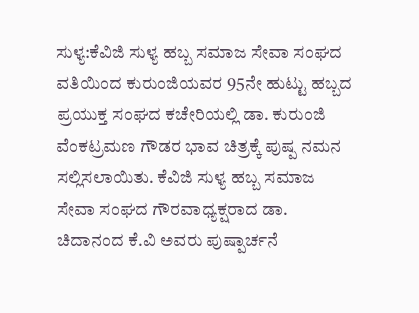ಸುಳ್ಯ:ಕೆವಿಜಿ ಸುಳ್ಯ ಹಬ್ಬ ಸಮಾಜ ಸೇವಾ ಸಂಘದ ವತಿಯಿಂದ ಕುರುಂಜಿಯವರ 95ನೇ ಹುಟ್ಟು ಹಬ್ಬದ ಪ್ರಯುಕ್ತ ಸಂಘದ ಕಚೇರಿಯಲ್ಲಿ ಡಾ. ಕುರುಂಜಿ ವೆಂಕಟ್ರಮಣ ಗೌಡರ ಭಾವ ಚಿತ್ರಕ್ಕೆ ಪುಷ್ಪ ನಮನ ಸಲ್ಲಿಸಲಾಯಿತು. ಕೆವಿಜಿ ಸುಳ್ಯ ಹಬ್ಬ ಸಮಾಜ ಸೇವಾ ಸಂಘದ ಗೌರವಾಧ್ಯಕ್ಷರಾದ ಡಾ. ಚಿದಾನಂದ ಕೆ.ವಿ ಅವರು ಪುಷ್ಪಾರ್ಚನೆ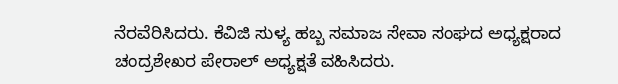ನೆರವೆರಿಸಿದರು. ಕೆವಿಜಿ ಸುಳ್ಯ ಹಬ್ಬ ಸಮಾಜ ಸೇವಾ ಸಂಘದ ಅಧ್ಯಕ್ಷರಾದ ಚಂದ್ರಶೇಖರ ಪೇರಾಲ್ ಅಧ್ಯಕ್ಷತೆ ವಹಿಸಿದರು.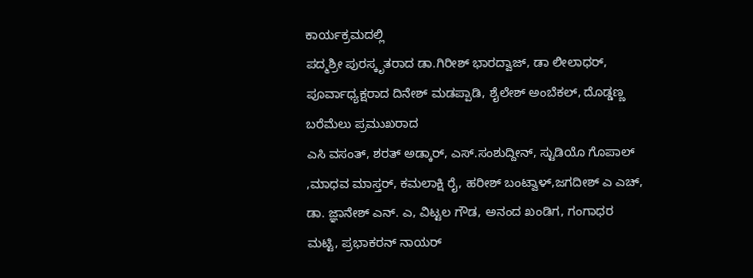ಕಾರ್ಯಕ್ರಮದಲ್ಲಿ
ಪದ್ಮಶ್ರೀ ಪುರಸ್ಕೃತರಾದ ಡಾ.ಗಿರೀಶ್ ಭಾರದ್ವಾಜ್, ಡಾ ಲೀಲಾಧರ್, ಪೂರ್ವಾಧ್ಯಕ್ಷರಾದ ದಿನೇಶ್ ಮಡಪ್ಪಾಡಿ, ಶೈಲೇಶ್ ಅಂಬೆಕಲ್, ದೊಡ್ಡಣ್ಣ ಬರೆಮೆಲು ಪ್ರಮುಖರಾದ
ಎಸಿ ವಸಂತ್, ಶರತ್ ಅಡ್ಕಾರ್, ಎಸ್.ಸಂಶುದ್ದೀನ್, ಸ್ಟುಡಿಯೊ ಗೊಪಾಲ್ ,ಮಾಧವ ಮಾಸ್ತರ್, ಕಮಲಾಕ್ಷಿ ರೈ, ಹರೀಶ್ ಬಂಟ್ವಾಳ್,ಜಗದೀಶ್ ಎ ಎಚ್, ಡಾ. ಜ್ಞಾನೇಶ್ ಎನ್. ಎ, ವಿಟ್ಟಲ ಗೌಡ, ಅನಂದ ಖಂಡಿಗ, ಗಂಗಾಧರ ಮಟ್ಟಿ, ಪ್ರಭಾಕರನ್ ನಾಯರ್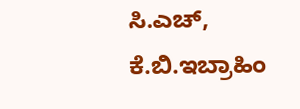ಸಿ.ಎಚ್, ಕೆ.ಬಿ.ಇಬ್ರಾಹಿಂ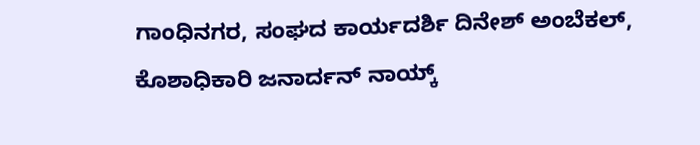ಗಾಂಧಿನಗರ, ಸಂಘದ ಕಾರ್ಯದರ್ಶಿ ದಿನೇಶ್ ಅಂಬೆಕಲ್, ಕೊಶಾಧಿಕಾರಿ ಜನಾರ್ದನ್ ನಾಯ್ಕ್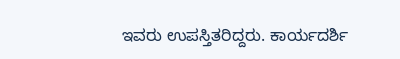ಇವರು ಉಪಸ್ತಿತರಿದ್ದರು. ಕಾರ್ಯದರ್ಶಿ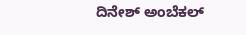ದಿನೇಶ್ ಅಂಬೆಕಲ್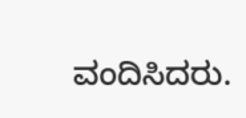ವಂದಿಸಿದರು.